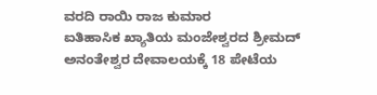ವರದಿ ರಾಯಿ ರಾಜ ಕುಮಾರ
ಐತಿಹಾಸಿಕ ಖ್ಯಾತಿಯ ಮಂಜೇಶ್ವರದ ಶ್ರೀಮದ್ ಅನಂತೇಶ್ವರ ದೇವಾಲಯಕ್ಕೆ 18 ಪೇಟೆಯ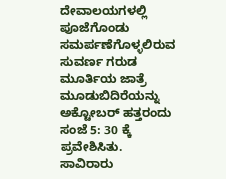ದೇವಾಲಯಗಳಲ್ಲಿ ಪೂಜೆಗೊಂಡು ಸಮರ್ಪಣೆಗೊಳ್ಳಲಿರುವ ಸುವರ್ಣ ಗರುಡ ಮೂರ್ತಿಯ ಜಾತ್ರೆ ಮೂಡುಬಿದಿರೆಯನ್ನು ಅಕ್ಟೋಬರ್ ಹತ್ತರಂದು ಸಂಜೆ 5: 30 ಕ್ಕೆ ಪ್ರವೇಶಿಸಿತು.
ಸಾವಿರಾರು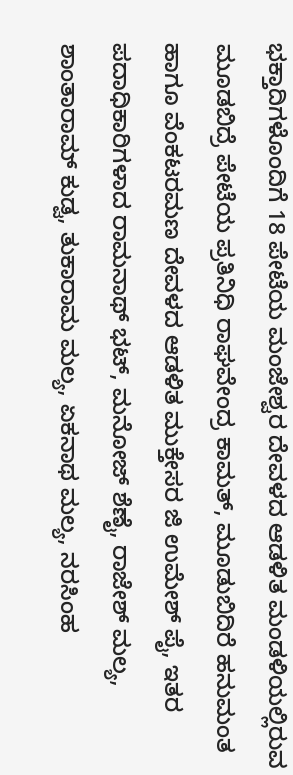ಭಕ್ತಾದಿಗಳೊಂದಿಗೆ 18 ಪೇಟೆಯ ಮಂಜೇಶ್ವರ ದೇವಳದ ಆಡಳಿತ ಮಂಡಳಿಯಲ್ಲಿರುವ ಮೂಡಬಿದ್ರೆ ಪೇಟೆಯ ಪ್ರತಿನಿಧಿ ರಾಘವೇಂದ್ರ ಕಾಮತ್, ಮೂಡುಬಿದಿರೆ ಹನುಮಂತ ಹಾಗೂ ವೆಂಕಟರಮಣ ದೇವಳದ ಆಡಳಿತ ಮುಕ್ತೇಸರ ಜಿ ಉಮೇಶ್ ಪೈ, ಇತರ ಪದಾಧಿಕಾರಿಗಳಾದ ರಾಮನಾಥ್ ಭಟ್, ಮನೋಜ್ ಶೆಣೈ, ರಾಜೇಶ್ ಮಲ್ಯ, ಶಾಂತಾರಾಮ್ ಕುಡ್ವ, ತುಕಾರಾಮ ಮಲ್ಯ, ಏಕನಾಥ ಮಲ್ಯ, ನರಸಿಂಹ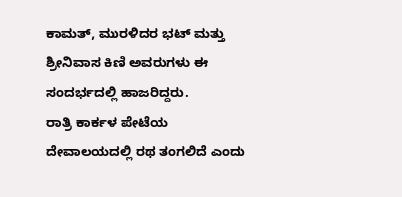ಕಾಮತ್, ಮುರಳಿದರ ಭಟ್ ಮತ್ತು ಶ್ರೀನಿವಾಸ ಕಿಣಿ ಅವರುಗಳು ಈ ಸಂದರ್ಭದಲ್ಲಿ ಹಾಜರಿದ್ದರು.
ರಾತ್ರಿ ಕಾರ್ಕಳ ಪೇಟೆಯ ದೇವಾಲಯದಲ್ಲಿ ರಥ ತಂಗಲಿದೆ ಎಂದು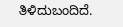ತಿಳಿದುಬಂದಿದೆ.